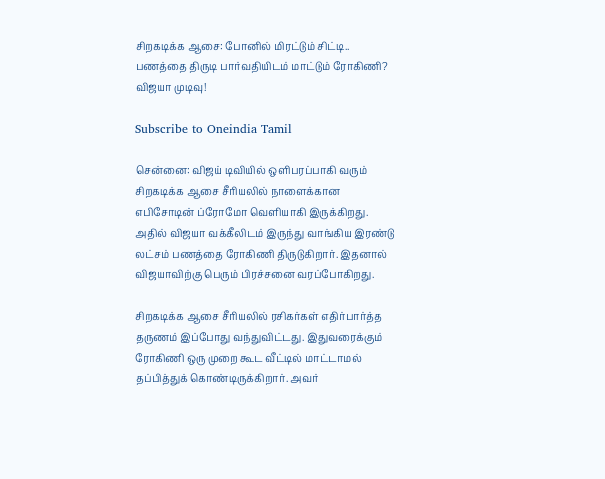சிறகடிக்க ஆசை: போனில் மிரட்டும் சிட்டி.. பணத்தை திருடி பார்வதியிடம் மாட்டும் ரோகிணி? விஜயா முடிவு!

Subscribe to Oneindia Tamil

சென்னை: விஜய் டிவியில் ஒளிபரப்பாகி வரும் சிறகடிக்க ஆசை சீரியலில் நாளைக்கான எபிசோடின் ப்ரோமோ வெளியாகி இருக்கிறது. அதில் விஜயா வக்கீலிடம் இருந்து வாங்கிய இரண்டு லட்சம் பணத்தை ரோகிணி திருடுகிறார். இதனால் விஜயாவிற்கு பெரும் பிரச்சனை வரப்போகிறது.

சிறகடிக்க ஆசை சீரியலில் ரசிகர்கள் எதிர்பார்த்த தருணம் இப்போது வந்துவிட்டது. இதுவரைக்கும் ரோகிணி ஒரு முறை கூட வீட்டில் மாட்டாமல் தப்பித்துக் கொண்டிருக்கிறார். அவர்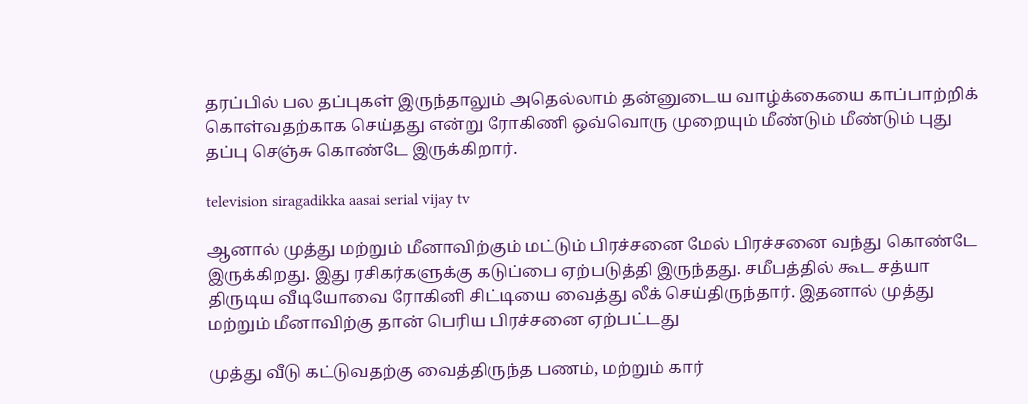தரப்பில் பல தப்புகள் இருந்தாலும் அதெல்லாம் தன்னுடைய வாழ்க்கையை காப்பாற்றிக் கொள்வதற்காக செய்தது என்று ரோகிணி ஒவ்வொரு முறையும் மீண்டும் மீண்டும் புது தப்பு செஞ்சு கொண்டே இருக்கிறார்.

television siragadikka aasai serial vijay tv

ஆனால் முத்து மற்றும் மீனாவிற்கும் மட்டும் பிரச்சனை மேல் பிரச்சனை வந்து கொண்டே இருக்கிறது. இது ரசிகர்களுக்கு கடுப்பை ஏற்படுத்தி இருந்தது. சமீபத்தில் கூட சத்யா திருடிய வீடியோவை ரோகினி சிட்டியை வைத்து லீக் செய்திருந்தார். இதனால் முத்து மற்றும் மீனாவிற்கு தான் பெரிய பிரச்சனை ஏற்பட்டது‌

முத்து வீடு கட்டுவதற்கு வைத்திருந்த பணம், மற்றும் கார்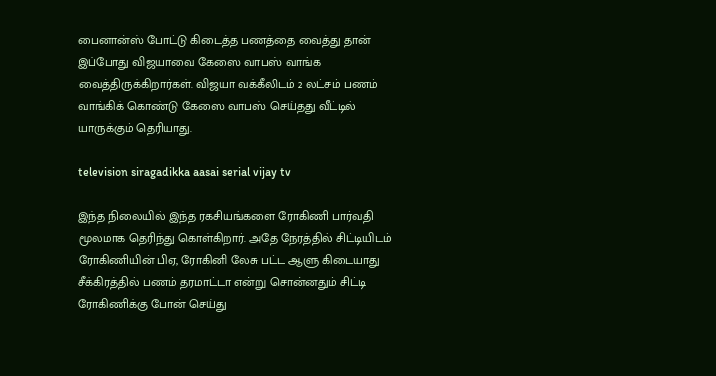பைனான்ஸ் போட்டு கிடைத்த பணத்தை வைத்து தான் இப்போது விஜயாவை கேஸை வாபஸ் வாங்க வைத்திருக்கிறார்கள். விஜயா வக்கீலிடம் 2 லட்சம் பணம் வாங்கிக் கொண்டு கேஸை வாபஸ் செய்தது வீட்டில் யாருக்கும் தெரியாது.

television siragadikka aasai serial vijay tv

இந்த நிலையில் இந்த ரகசியங்களை ரோகிணி பார்வதி மூலமாக தெரிந்து கொள்கிறார். அதே நேரத்தில் சிட்டியிடம் ரோகிணியின் பிஏ, ரோகினி லேசு பட்ட ஆளு கிடையாது சீக்கிரத்தில் பணம் தரமாட்டா என்று சொன்னதும் சிட்டி ரோகிணிக்கு போன் செய்து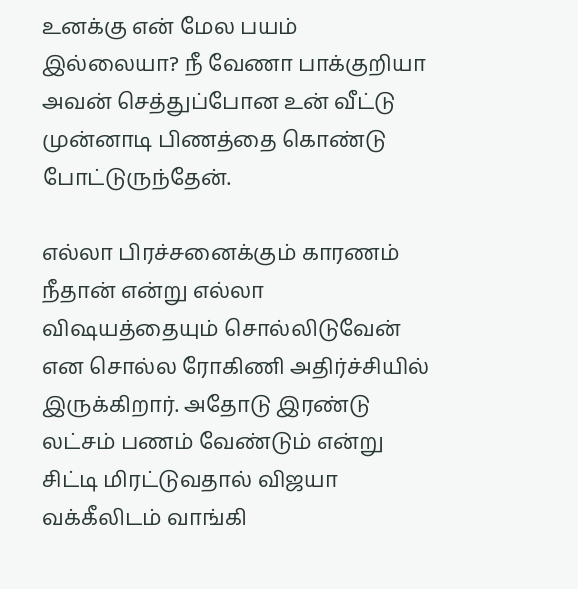உனக்கு என் மேல பயம் இல்லையா? நீ வேணா பாக்குறியா அவன் செத்துப்போன உன் வீட்டு முன்னாடி பிணத்தை கொண்டு போட்டுருந்தேன்.

எல்லா பிரச்சனைக்கும் காரணம் நீதான் என்று எல்லா விஷயத்தையும் சொல்லிடுவேன் என சொல்ல ரோகிணி அதிர்ச்சியில் இருக்கிறார். அதோடு இரண்டு லட்சம் பணம் வேண்டும் என்று சிட்டி மிரட்டுவதால் விஜயா வக்கீலிடம் வாங்கி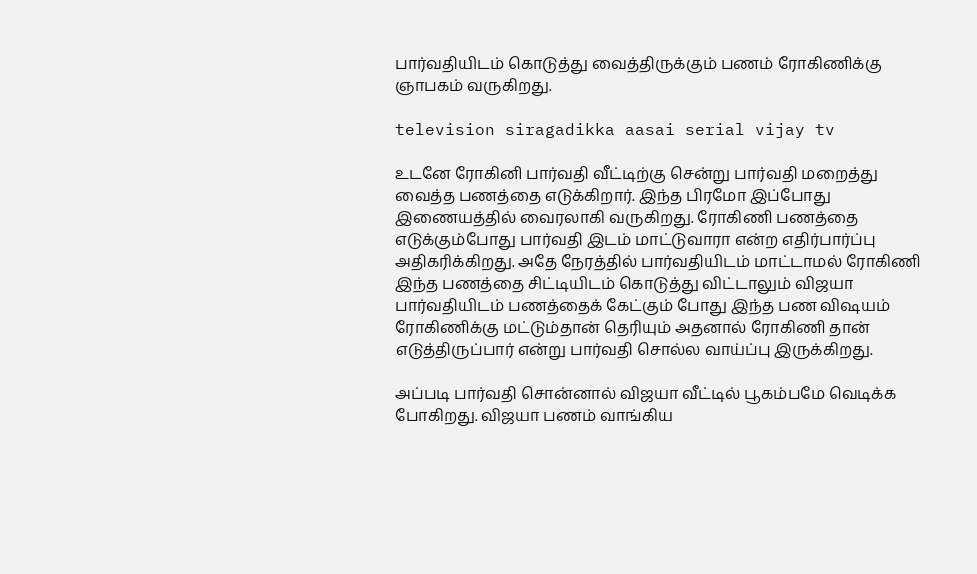பார்வதியிடம் கொடுத்து வைத்திருக்கும் பணம் ரோகிணிக்கு ஞாபகம் வருகிறது.

television siragadikka aasai serial vijay tv

உடனே ரோகினி பார்வதி வீட்டிற்கு சென்று பார்வதி மறைத்து வைத்த பணத்தை எடுக்கிறார். இந்த பிரமோ இப்போது இணையத்தில் வைரலாகி வருகிறது. ரோகிணி பணத்தை எடுக்கும்போது பார்வதி இடம் மாட்டுவாரா என்ற எதிர்பார்ப்பு அதிகரிக்கிறது. அதே நேரத்தில் பார்வதியிடம் மாட்டாமல் ரோகிணி இந்த பணத்தை சிட்டியிடம் கொடுத்து விட்டாலும் விஜயா பார்வதியிடம் பணத்தைக் கேட்கும் போது இந்த பண விஷயம் ரோகிணிக்கு மட்டும்தான் தெரியும் அதனால் ரோகிணி தான் எடுத்திருப்பார் என்று பார்வதி சொல்ல வாய்ப்பு இருக்கிறது.

அப்படி பார்வதி சொன்னால் விஜயா வீட்டில் பூகம்பமே வெடிக்க போகிறது. விஜயா பணம் வாங்கிய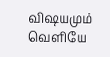விஷயமும் வெளியே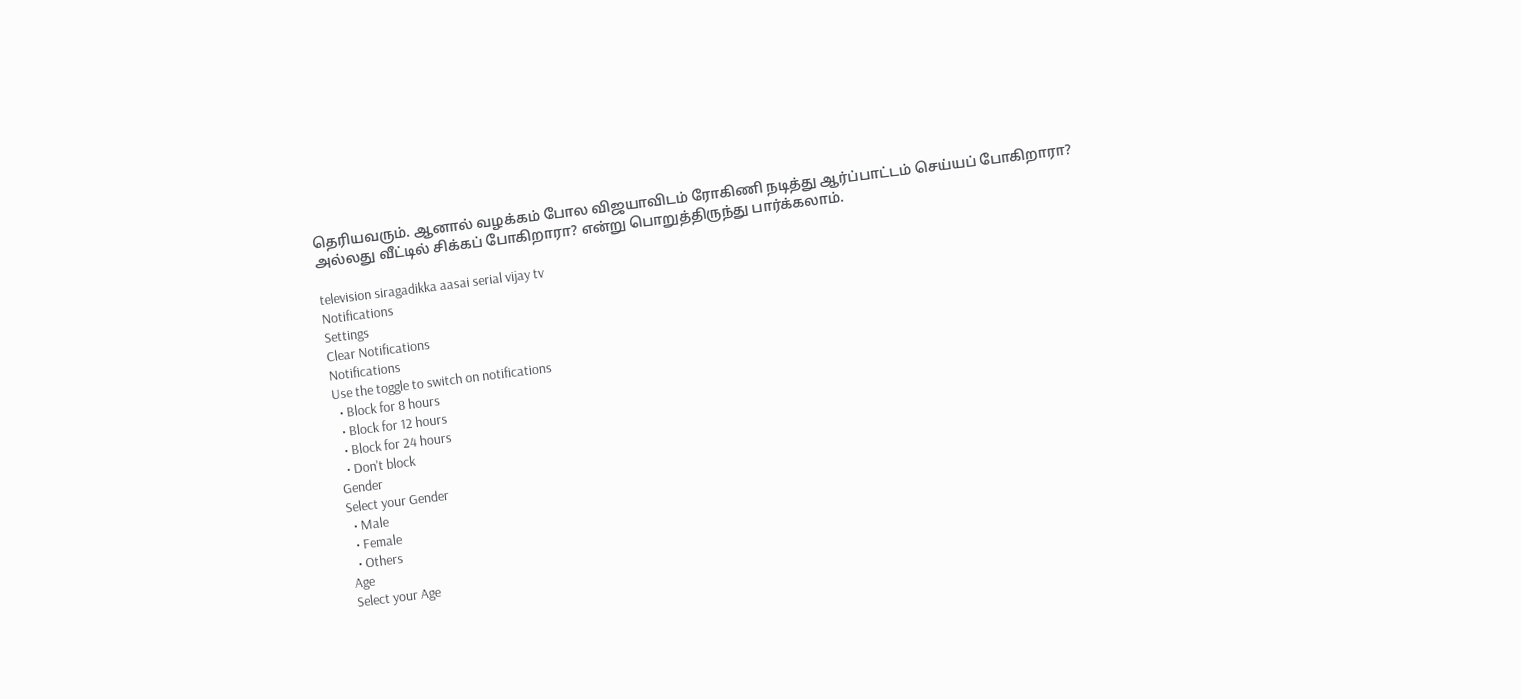தெரியவரும். ஆனால் வழக்கம் போல விஜயாவிடம் ரோகிணி நடித்து ஆர்ப்பாட்டம் செய்யப் போகிறாரா? அல்லது வீட்டில் சிக்கப் போகிறாரா? என்று பொறுத்திருந்து பார்க்கலாம்.

television siragadikka aasai serial vijay tv
Notifications
Settings
Clear Notifications
Notifications
Use the toggle to switch on notifications
  • Block for 8 hours
  • Block for 12 hours
  • Block for 24 hours
  • Don't block
Gender
Select your Gender
  • Male
  • Female
  • Others
Age
Select your Age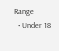Range
  • Under 18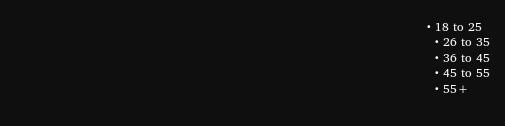• 18 to 25
  • 26 to 35
  • 36 to 45
  • 45 to 55
  • 55+